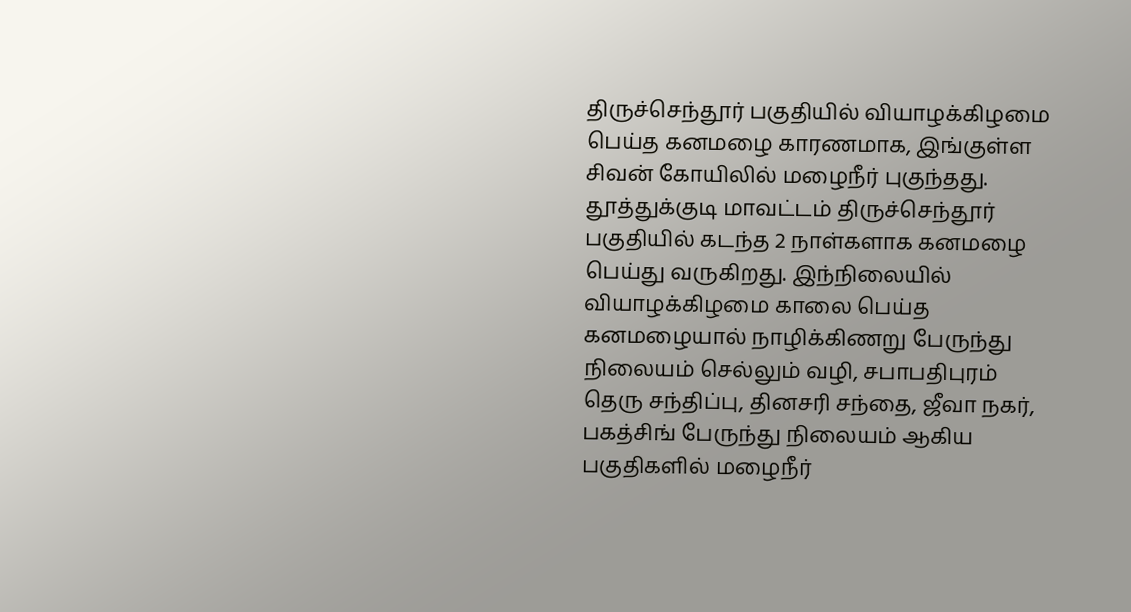திருச்செந்தூர் பகுதியில் வியாழக்கிழமை பெய்த கனமழை காரணமாக, இங்குள்ள சிவன் கோயிலில் மழைநீர் புகுந்தது.
தூத்துக்குடி மாவட்டம் திருச்செந்தூர் பகுதியில் கடந்த 2 நாள்களாக கனமழை பெய்து வருகிறது. இந்நிலையில் வியாழக்கிழமை காலை பெய்த கனமழையால் நாழிக்கிணறு பேருந்து நிலையம் செல்லும் வழி, சபாபதிபுரம் தெரு சந்திப்பு, தினசரி சந்தை, ஜீவா நகர், பகத்சிங் பேருந்து நிலையம் ஆகிய பகுதிகளில் மழைநீர்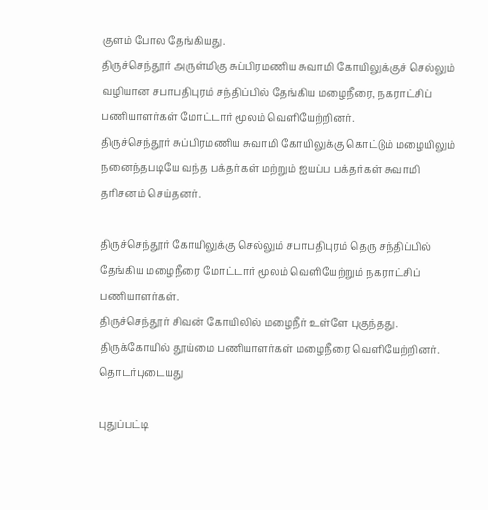குளம் போல தேங்கியது.
திருச்செந்தூர் அருள்மிகு சுப்பிரமணிய சுவாமி கோயிலுக்குச் செல்லும் வழியான சபாபதிபுரம் சந்திப்பில் தேங்கிய மழைநீரை, நகராட்சிப் பணியாளர்கள் மோட்டார் மூலம் வெளியேற்றினர்.
திருச்செந்தூர் சுப்பிரமணிய சுவாமி கோயிலுக்கு கொட்டும் மழையிலும் நனைந்தபடியே வந்த பக்தர்கள் மற்றும் ஐயப்ப பக்தர்கள் சுவாமி தரிசனம் செய்தனர்.

திருச்செந்தூர் கோயிலுக்கு செல்லும் சபாபதிபுரம் தெரு சந்திப்பில் தேங்கிய மழைநீரை மோட்டார் மூலம் வெளியேற்றும் நகராட்சிப் பணியாளர்கள்.
திருச்செந்தூர் சிவன் கோயிலில் மழைநீர் உள்ளே புகுந்தது. திருக்கோயில் தூய்மை பணியாளர்கள் மழைநீரை வெளியேற்றினர்.
தொடர்புடையது

புதுப்பட்டி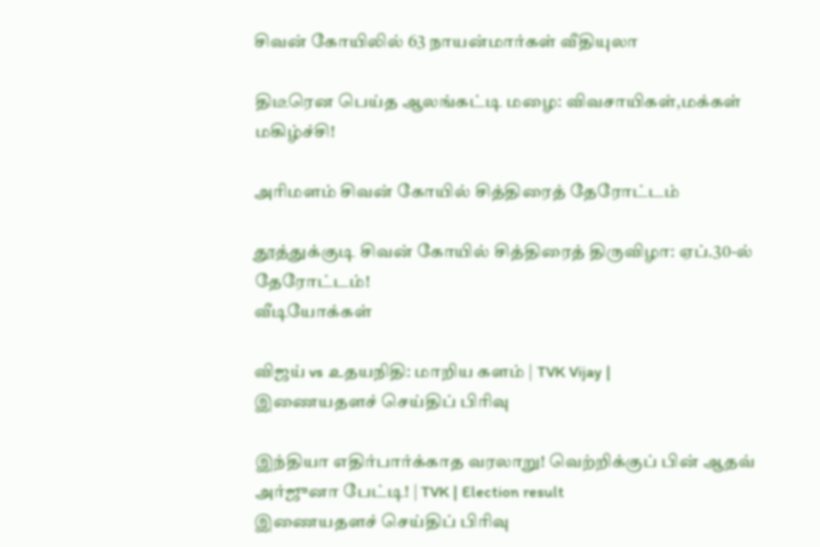சிவன் கோயிலில் 63 நாயன்மார்கள் வீதியுலா

திடீரென பெய்த ஆலங்கட்டி மழை: விவசாயிகள்,மக்கள் மகிழ்ச்சி!

அரிமளம் சிவன் கோயில் சித்திரைத் தேரோட்டம்

தூத்துக்குடி சிவன் கோயில் சித்திரைத் திருவிழா: ஏப்.30-ல் தேரோட்டம்!
வீடியோக்கள்

விஜய் vs உதயநிதி: மாறிய களம் | TVK Vijay |
இணையதளச் செய்திப் பிரிவு

இந்தியா எதிர்பார்க்காத வரலாறு! வெற்றிக்குப் பின் ஆதவ் அர்ஜுனா பேட்டி! | TVK | Election result
இணையதளச் செய்திப் பிரிவு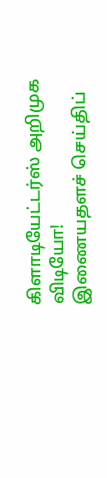கிளாடியேட்டர்ஸ் அறிமுக விடியோ!
இணையதளச் செய்திப்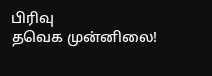பிரிவு
தவெக முன்னிலை!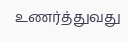உணர்த்துவது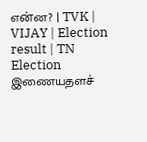என்ன? | TVK | VIJAY | Election result | TN Election
இணையதளச்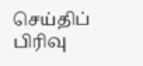செய்திப் பிரிவு